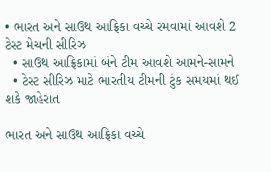• ભારત અને સાઉથ આફ્રિકા વચ્ચે રમવામાં આવશે 2 ટેસ્ટ મેચની સીરિઝ
  • સાઉથ આફ્રિકામાં બંને ટીમ આવશે આમને-સામને
  • ટેસ્ટ સીરિઝ માટે ભારતીય ટીમની ટુંક સમયમાં થઈ શકે જાહેરાત

ભારત અને સાઉથ આફ્રિકા વચ્ચે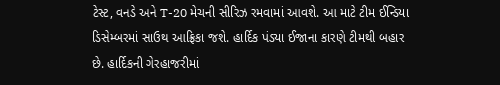ટેસ્ટ, વનડે અને T-20 મેચની સીરિઝ રમવામાં આવશે. આ માટે ટીમ ઈન્ડિયા ડિસેમ્બરમાં સાઉથ આફ્રિકા જશે. હાર્દિક પંડ્યા ઈજાના કારણે ટીમથી બહાર છે. હાર્દિકની ગેરહાજરીમાં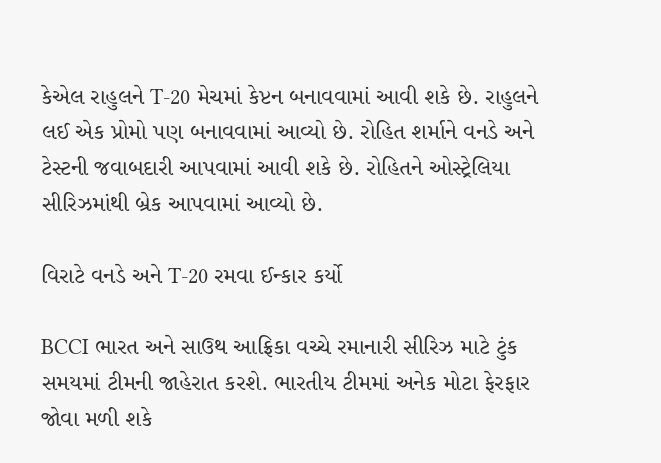કેએલ રાહુલને T-20 મેચમાં કેપ્ટન બનાવવામાં આવી શકે છે. રાહુલને લઈ એક પ્રોમો પણ બનાવવામાં આવ્યો છે. રોહિત શર્માને વનડે અને ટેસ્ટની જવાબદારી આપવામાં આવી શકે છે. રોહિતને ઓસ્ટ્રેલિયા સીરિઝમાંથી બ્રેક આપવામાં આવ્યો છે.

વિરાટે વનડે અને T-20 રમવા ઈન્કાર કર્યો

BCCI ભારત અને સાઉથ આફ્રિકા વચ્ચે રમાનારી સીરિઝ માટે ટુંક સમયમાં ટીમની જાહેરાત કરશે. ભારતીય ટીમમાં અનેક મોટા ફેરફાર જોવા મળી શકે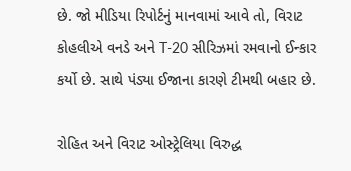છે. જો મીડિયા રિપોર્ટનું માનવામાં આવે તો, વિરાટ કોહલીએ વનડે અને T-20 સીરિઝમાં રમવાનો ઈન્કાર કર્યો છે. સાથે પંડ્યા ઈજાના કારણે ટીમથી બહાર છે.

રોહિત અને વિરાટ ઓસ્ટ્રેલિયા વિરુદ્ધ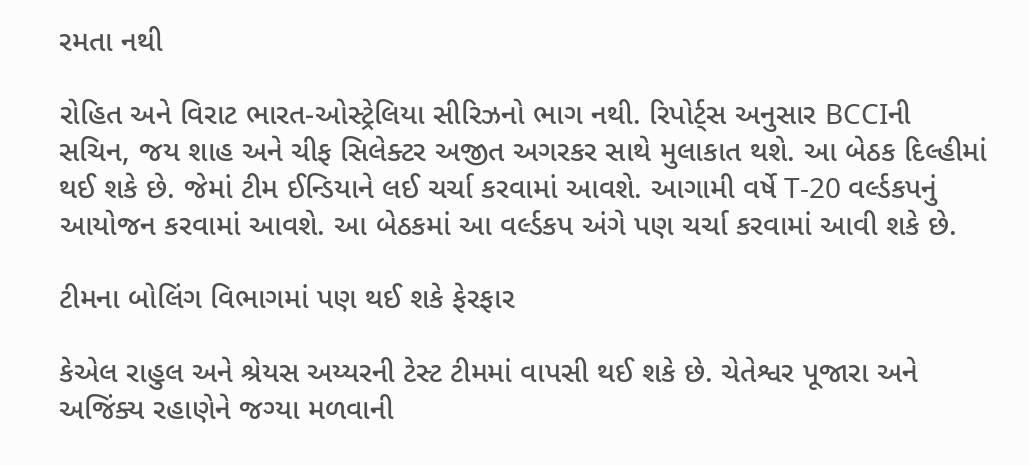રમતા નથી

રોહિત અને વિરાટ ભારત-ઓસ્ટ્રેલિયા સીરિઝનો ભાગ નથી. રિપોર્ટ્સ અનુસાર BCCIની સચિન, જય શાહ અને ચીફ સિલેક્ટર અજીત અગરકર સાથે મુલાકાત થશે. આ બેઠક દિલ્હીમાં થઈ શકે છે. જેમાં ટીમ ઈન્ડિયાને લઈ ચર્ચા કરવામાં આવશે. આગામી વર્ષે T-20 વર્લ્ડકપનું આયોજન કરવામાં આવશે. આ બેઠકમાં આ વર્લ્ડકપ અંગે પણ ચર્ચા કરવામાં આવી શકે છે.

ટીમના બોલિંગ વિભાગમાં પણ થઈ શકે ફેરફાર

કેએલ રાહુલ અને શ્રેયસ અય્યરની ટેસ્ટ ટીમમાં વાપસી થઈ શકે છે. ચેતેશ્વર પૂજારા અને અજિંક્ય રહાણેને જગ્યા મળવાની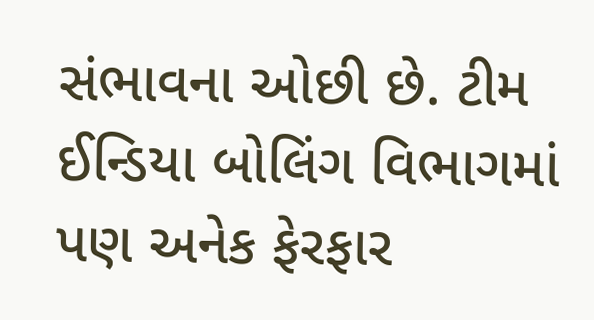સંભાવના ઓછી છે. ટીમ ઈન્ડિયા બોલિંગ વિભાગમાં પણ અનેક ફેરફાર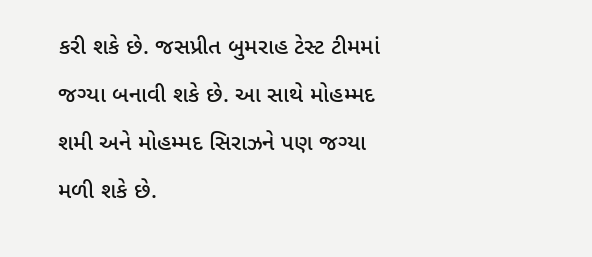કરી શકે છે. જસપ્રીત બુમરાહ ટેસ્ટ ટીમમાં જગ્યા બનાવી શકે છે. આ સાથે મોહમ્મદ શમી અને મોહમ્મદ સિરાઝને પણ જગ્યા મળી શકે છે.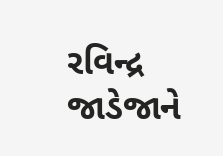રવિન્દ્ર જાડેજાને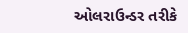ઓલરાઉન્ડર તરીકે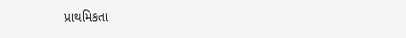પ્રાથમિકતા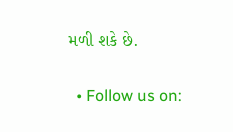મળી શકે છે.

  • Follow us on: